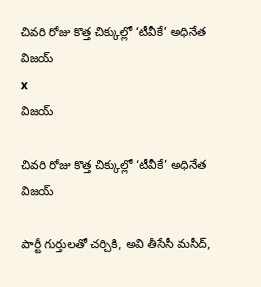చివరి రోజు కొత్త చిక్కుల్లో ‘టీవీకే’ అధినేత విజయ్
x
విజయ్

చివరి రోజు కొత్త చిక్కుల్లో ‘టీవీకే’ అధినేత విజయ్

పార్టీ గుర్తులతో చర్చికి, అవి తీసేసీ మసీద్,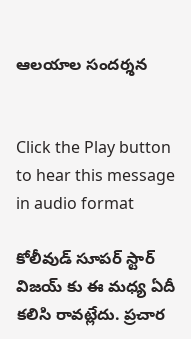ఆలయాల సందర్శన


Click the Play button to hear this message in audio format

కోలీవుడ్ సూపర్ స్టార్ విజయ్ కు ఈ మధ్య ఏదీ కలిసి రావట్లేదు. ప్రచార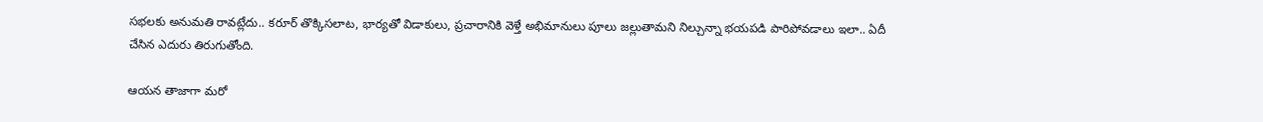సభలకు అనుమతి రావట్లేదు.. కరూర్ తొక్కిసలాట, భార్యతో విడాకులు, ప్రచారానికి వెళ్తే అభిమానులు పూలు జల్లుతామని నిల్చున్నా భయపడి పారిపోవడాలు ఇలా.. ఏదీ చేసిన ఎదురు తిరుగుతోంది.

ఆయన తాజాగా మరో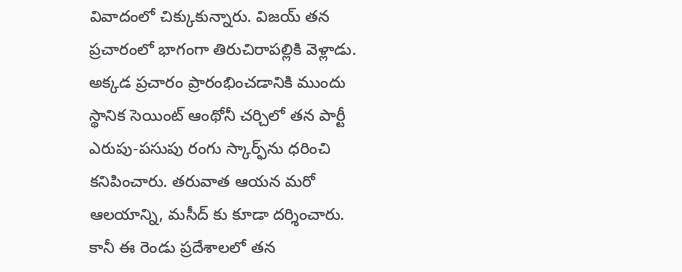వివాదంలో చిక్కుకున్నారు. విజయ్ తన ప్రచారంలో భాగంగా తిరుచిరాపల్లికి వెళ్లాడు. అక్కడ ప్రచారం ప్రారంభించడానికి ముందు స్థానిక సెయింట్ ఆంథోనీ చర్చిలో తన పార్టీ ఎరుపు-పసుపు రంగు స్కార్ఫ్‌ను ధరించి కనిపించారు. తరువాత ఆయన మరో ఆలయాన్ని, మసీద్ కు కూడా దర్శించారు. కానీ ఈ రెండు ప్రదేశాలలో తన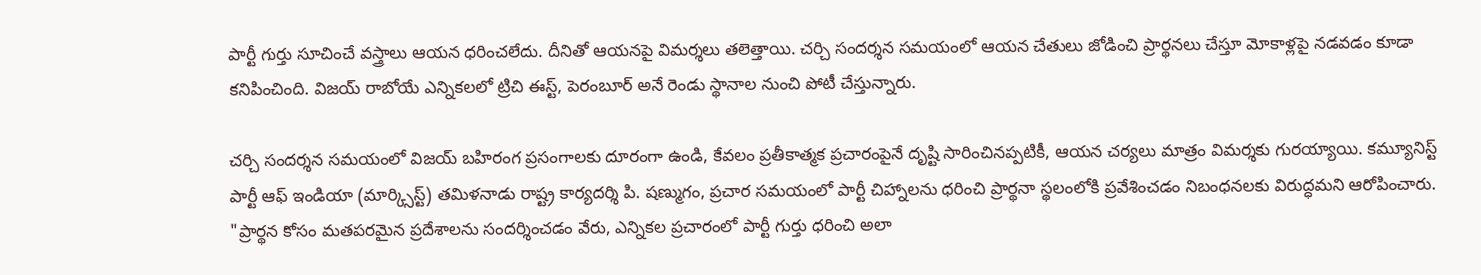పార్టీ గుర్తు సూచించే వస్త్రాలు ఆయన ధరించలేదు. దీనితో ఆయనపై విమర్శలు తలెత్తాయి. చర్చి సందర్శన సమయంలో ఆయన చేతులు జోడించి ప్రార్థనలు చేస్తూ మోకాళ్లపై నడవడం కూడా కనిపించింది. విజయ్ రాబోయే ఎన్నికలలో ట్రిచి ఈస్ట్, పెరంబూర్ అనే రెండు స్థానాల నుంచి పోటీ చేస్తున్నారు.

చర్చి సందర్శన సమయంలో విజయ్ బహిరంగ ప్రసంగాలకు దూరంగా ఉండి, కేవలం ప్రతీకాత్మక ప్రచారంపైనే దృష్టి సారించినప్పటికీ, ఆయన చర్యలు మాత్రం విమర్శకు గురయ్యాయి. కమ్యూనిస్ట్ పార్టీ ఆఫ్ ఇండియా (మార్క్సిస్ట్) తమిళనాడు రాష్ట్ర కార్యదర్శి పి. షణ్ముగం, ప్రచార సమయంలో పార్టీ చిహ్నాలను ధరించి ప్రార్థనా స్థలంలోకి ప్రవేశించడం నిబంధనలకు విరుద్ధమని ఆరోపించారు. "ప్రార్థన కోసం మతపరమైన ప్రదేశాలను సందర్శించడం వేరు, ఎన్నికల ప్రచారంలో పార్టీ గుర్తు ధరించి అలా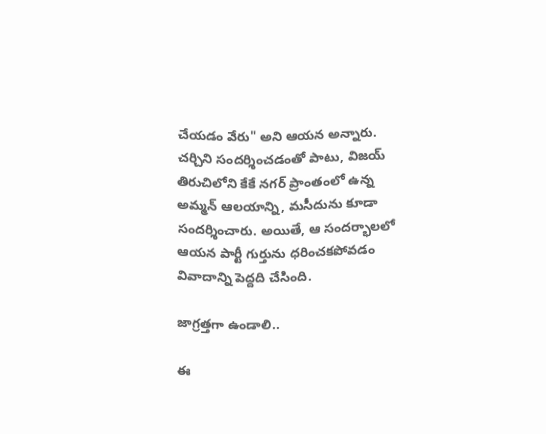చేయడం వేరు" అని ఆయన అన్నారు.
చర్చిని సందర్శించడంతో పాటు, విజయ్ తిరుచిలోని కేకే నగర్ ప్రాంతంలో ఉన్న అమ్మన్ ఆలయాన్ని, మసీదును కూడా సందర్శించారు. అయితే, ఆ సందర్భాలలో ఆయన పార్టీ గుర్తును ధరించకపోవడం వివాదాన్ని పెద్దది చేసింది.

జాగ్రత్తగా ఉండాలి..

ఈ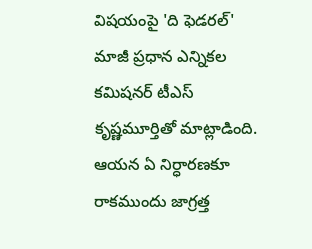విషయంపై 'ది ఫెడరల్' మాజీ ప్రధాన ఎన్నికల కమిషనర్ టీఎస్ కృష్ణమూర్తితో మాట్లాడింది. ఆయన ఏ నిర్ధారణకూ రాకముందు జాగ్రత్త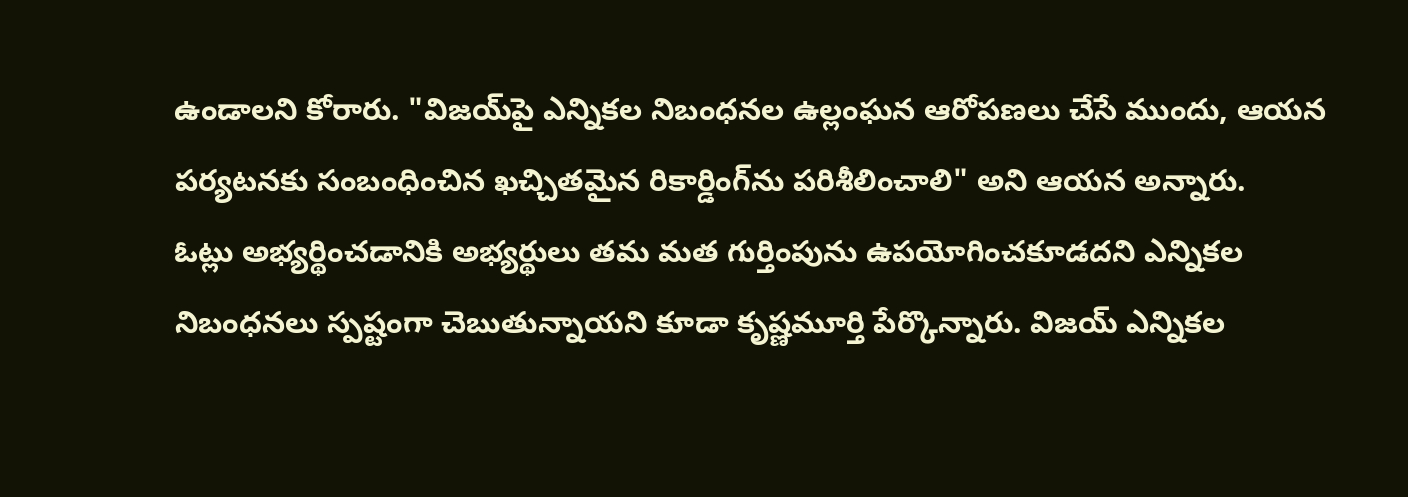ఉండాలని కోరారు. "విజయ్‌పై ఎన్నికల నిబంధనల ఉల్లంఘన ఆరోపణలు చేసే ముందు, ఆయన పర్యటనకు సంబంధించిన ఖచ్చితమైన రికార్డింగ్‌ను పరిశీలించాలి" అని ఆయన అన్నారు.
ఓట్లు అభ్యర్థించడానికి అభ్యర్థులు తమ మత గుర్తింపును ఉపయోగించకూడదని ఎన్నికల నిబంధనలు స్పష్టంగా చెబుతున్నాయని కూడా కృష్ణమూర్తి పేర్కొన్నారు. విజయ్ ఎన్నికల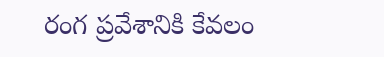రంగ ప్రవేశానికి కేవలం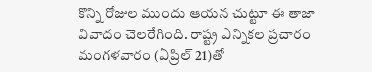కొన్ని రోజుల ముందు ఆయన చుట్టూ ఈ తాజా వివాదం చెలరేగింది. రాష్ట్ర ఎన్నికల ప్రచారం మంగళవారం (ఏప్రిల్ 21)తో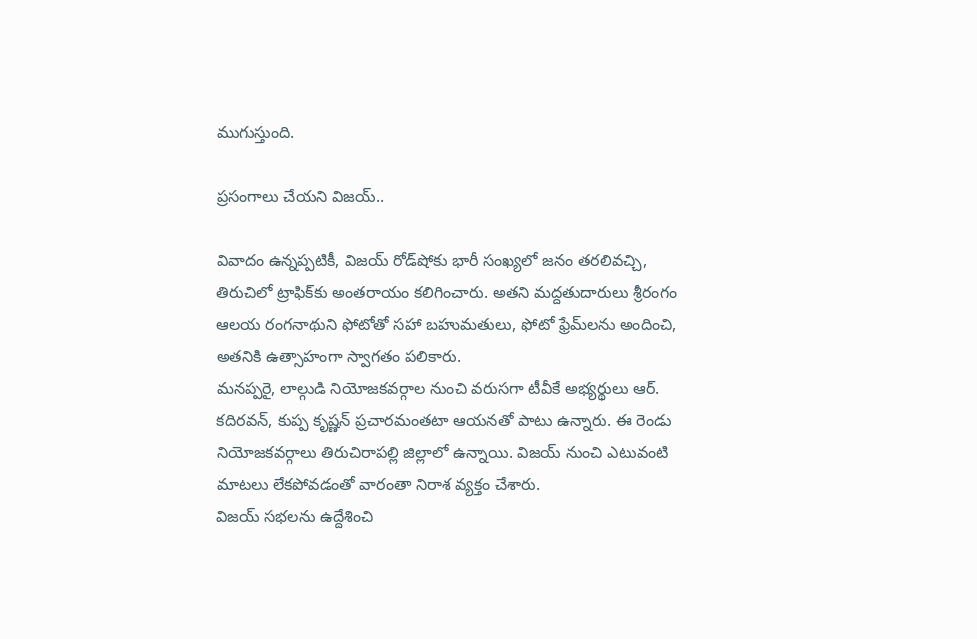ముగుస్తుంది.

ప్రసంగాలు చేయని విజయ్..

వివాదం ఉన్నప్పటికీ, విజయ్ రోడ్‌షోకు భారీ సంఖ్యలో జనం తరలివచ్చి, తిరుచిలో ట్రాఫిక్‌కు అంతరాయం కలిగించారు. అతని మద్దతుదారులు శ్రీరంగం ఆలయ రంగనాథుని ఫోటోతో సహా బహుమతులు, ఫోటో ఫ్రేమ్‌లను అందించి, అతనికి ఉత్సాహంగా స్వాగతం పలికారు.
మనప్పరై, లాల్గుడి నియోజకవర్గాల నుంచి వరుసగా టీవీకే అభ్యర్థులు ఆర్. కదిరవన్, కుప్ప కృష్ణన్ ప్రచారమంతటా ఆయనతో పాటు ఉన్నారు. ఈ రెండు నియోజకవర్గాలు తిరుచిరాపల్లి జిల్లాలో ఉన్నాయి. విజయ్ నుంచి ఎటువంటి మాటలు లేకపోవడంతో వారంతా నిరాశ వ్యక్తం చేశారు.
విజయ్ సభలను ఉద్దేశించి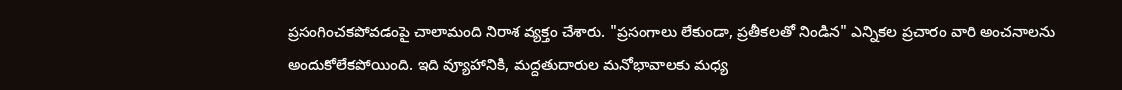ప్రసంగించకపోవడంపై చాలామంది నిరాశ వ్యక్తం చేశారు. "ప్రసంగాలు లేకుండా, ప్రతీకలతో నిండిన" ఎన్నికల ప్రచారం వారి అంచనాలను అందుకోలేకపోయింది. ఇది వ్యూహానికి, మద్దతుదారుల మనోభావాలకు మధ్య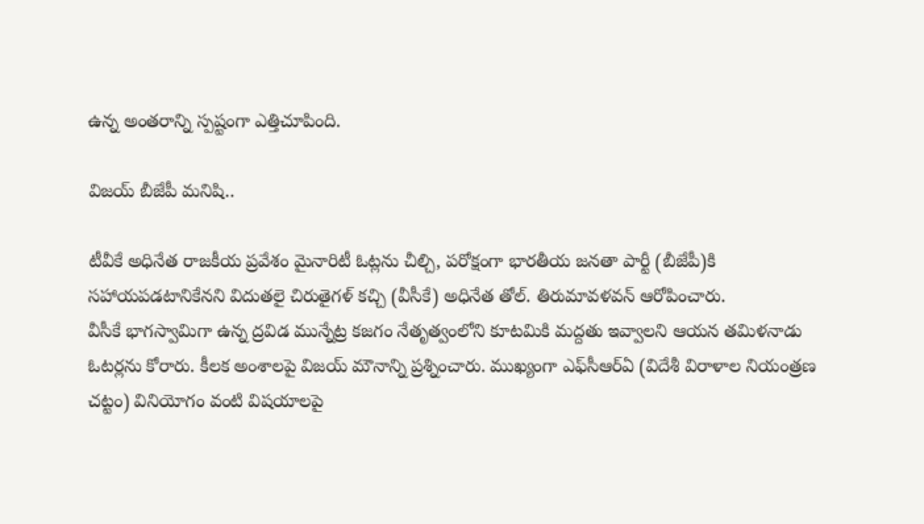ఉన్న అంతరాన్ని స్పష్టంగా ఎత్తిచూపింది.

విజయ్ బీజేపీ మనిషి..

టీవీకే అధినేత రాజకీయ ప్రవేశం మైనారిటీ ఓట్లను చీల్చి, పరోక్షంగా భారతీయ జనతా పార్టీ (బీజేపీ)కి సహాయపడటానికేనని విదుతలై చిరుతైగళ్ కచ్చి (వీసీకే) అధినేత తోల్. తిరుమావళవన్ ఆరోపించారు.
వీసీకే భాగస్వామిగా ఉన్న ద్రవిడ మున్నేట్ర కజగం నేతృత్వంలోని కూటమికి మద్దతు ఇవ్వాలని ఆయన తమిళనాడు ఓటర్లను కోరారు. కీలక అంశాలపై విజయ్ మౌనాన్ని ప్రశ్నించారు. ముఖ్యంగా ఎఫ్‌సీఆర్‌ఏ (విదేశీ విరాళాల నియంత్రణ చట్టం) వినియోగం వంటి విషయాలపై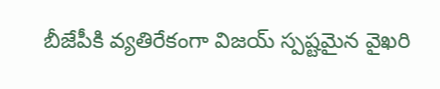బీజేపీకి వ్యతిరేకంగా విజయ్ స్పష్టమైన వైఖరి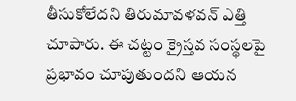తీసుకోలేదని తిరుమావళవన్ ఎత్తి చూపారు. ఈ చట్టం క్రైస్తవ సంస్థలపై ప్రభావం చూపుతుందని ఆయన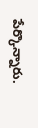పేర్కొన్నారు.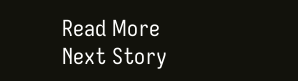Read More
Next Story